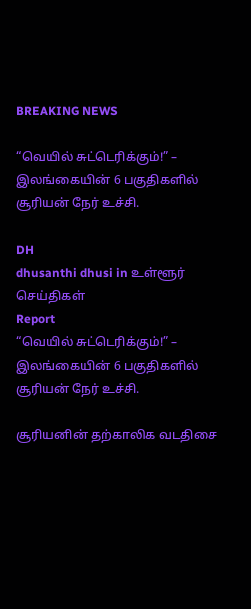BREAKING NEWS

“வெயில் சுட்டெரிக்கும்!” – இலங்கையின் 6 பகுதிகளில் சூரியன் நேர் உச்சி.

DH
dhusanthi dhusi in உள்ளூர் செய்திகள்
Report
“வெயில் சுட்டெரிக்கும்!” – இலங்கையின் 6 பகுதிகளில் சூரியன் நேர் உச்சி.

சூரியனின் தற்காலிக வடதிசை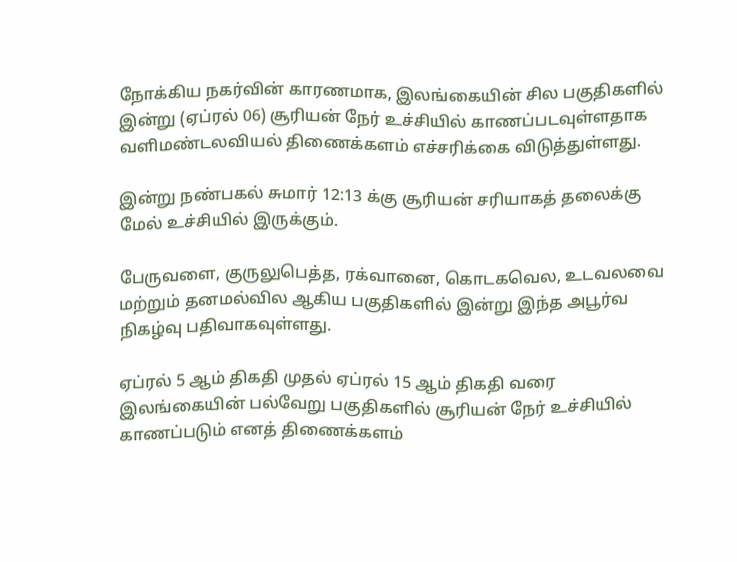நோக்கிய நகர்வின் காரணமாக, இலங்கையின் சில பகுதிகளில் இன்று (ஏப்ரல் 06) சூரியன் நேர் உச்சியில் காணப்படவுள்ளதாக வளிமண்டலவியல் திணைக்களம் எச்சரிக்கை விடுத்துள்ளது.

இன்று நண்பகல் சுமார் 12:13 க்கு சூரியன் சரியாகத் தலைக்கு மேல் உச்சியில் இருக்கும்.

பேருவளை, குருலுபெத்த, ரக்வானை, கொடகவெல, உடவலவை மற்றும் தனமல்வில ஆகிய பகுதிகளில் இன்று இந்த அபூர்வ நிகழ்வு பதிவாகவுள்ளது.

ஏப்ரல் 5 ஆம் திகதி முதல் ஏப்ரல் 15 ஆம் திகதி வரை இலங்கையின் பல்வேறு பகுதிகளில் சூரியன் நேர் உச்சியில் காணப்படும் எனத் திணைக்களம்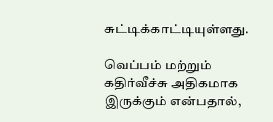சுட்டிக்காட்டியுள்ளது.

வெப்பம் மற்றும் கதிர்வீச்சு அதிகமாக இருக்கும் என்பதால்,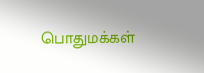பொதுமக்கள்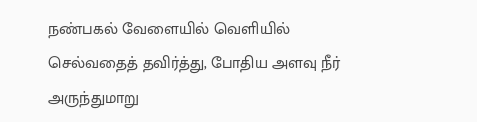நண்பகல் வேளையில் வெளியில் செல்வதைத் தவிர்த்து, போதிய அளவு நீர் அருந்துமாறு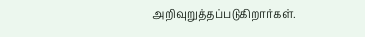அறிவுறுத்தப்படுகிறார்கள்.